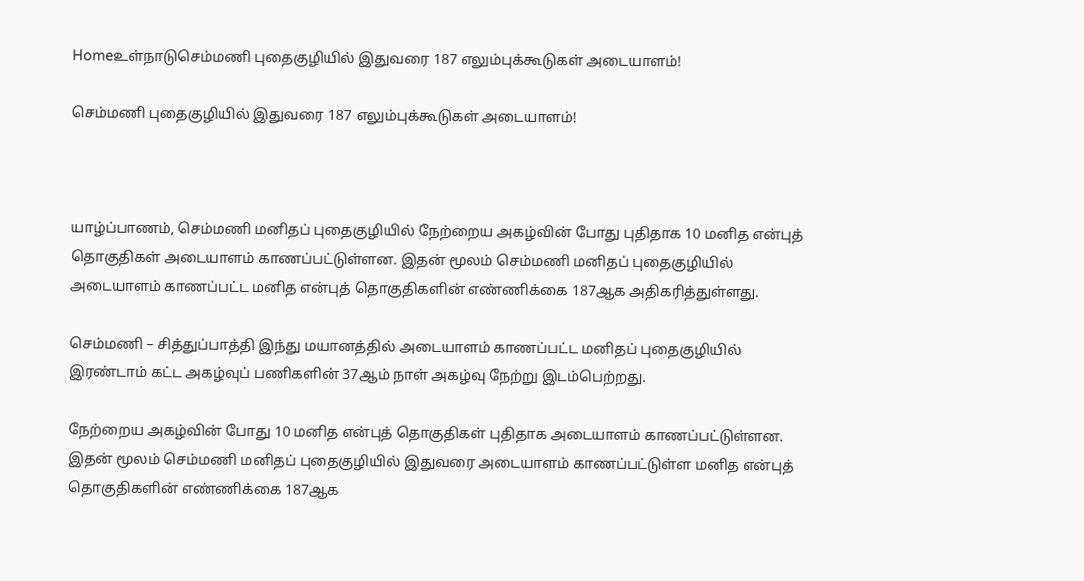Homeஉள்நாடுசெம்மணி புதைகுழியில் இதுவரை 187 எலும்புக்கூடுகள் அடையாளம்!

செம்மணி புதைகுழியில் இதுவரை 187 எலும்புக்கூடுகள் அடையாளம்!



யாழ்ப்பாணம், செம்மணி மனிதப் புதைகுழியில் நேற்றைய அகழ்வின் போது புதிதாக 10 மனித என்புத் தொகுதிகள் அடையாளம் காணப்பட்டுள்ளன. இதன் மூலம் செம்மணி மனிதப் புதைகுழியில் அடையாளம் காணப்பட்ட மனித என்புத் தொகுதிகளின் எண்ணிக்கை 187ஆக அதிகரித்துள்ளது.

செம்மணி – சித்துப்பாத்தி இந்து மயானத்தில் அடையாளம் காணப்பட்ட மனிதப் புதைகுழியில் இரண்டாம் கட்ட அகழ்வுப் பணிகளின் 37ஆம் நாள் அகழ்வு நேற்று இடம்பெற்றது.

நேற்றைய அகழ்வின் போது 10 மனித என்புத் தொகுதிகள் புதிதாக அடையாளம் காணப்பட்டுள்ளன. இதன் மூலம் செம்மணி மனிதப் புதைகுழியில் இதுவரை அடையாளம் காணப்பட்டுள்ள மனித என்புத் தொகுதிகளின் எண்ணிக்கை 187ஆக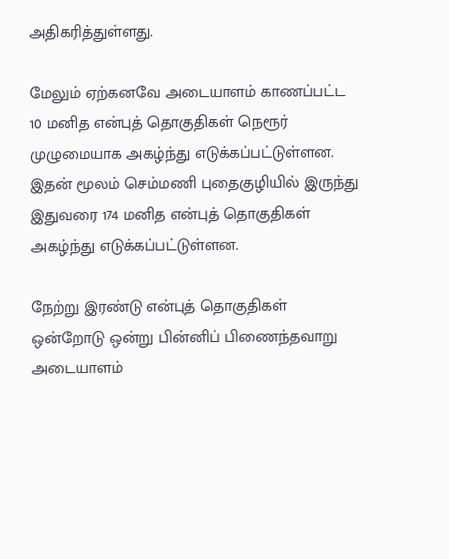அதிகரித்துள்ளது.

மேலும் ஏற்கனவே அடையாளம் காணப்பட்ட 10 மனித என்புத் தொகுதிகள் நெரூர் முழுமையாக அகழ்ந்து எடுக்கப்பட்டுள்ளன. இதன் மூலம் செம்மணி புதைகுழியில் இருந்து இதுவரை 174 மனித என்புத் தொகுதிகள் அகழ்ந்து எடுக்கப்பட்டுள்ளன.

நேற்று இரண்டு என்புத் தொகுதிகள் ஒன்றோடு ஒன்று பின்னிப் பிணைந்தவாறு அடையாளம்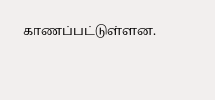காணப்பட்டுள்ளன.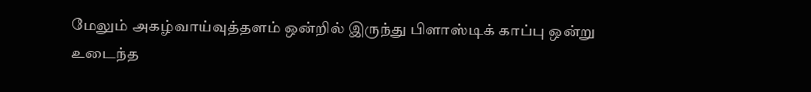மேலும் அகழ்வாய்வுத்தளம் ஒன்றில் இருந்து பிளாஸ்டிக் காப்பு ஒன்று உடைந்த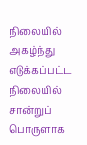நிலையில் அகழ்ந்து எடுக்கப்பட்ட நிலையில் சான்றுப் பொருளாக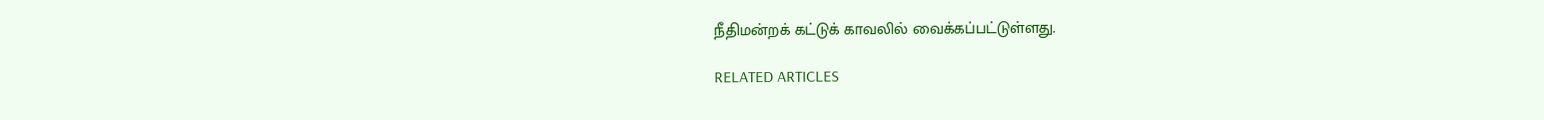நீதிமன்றக் கட்டுக் காவலில் வைக்கப்பட்டுள்ளது.

RELATED ARTICLES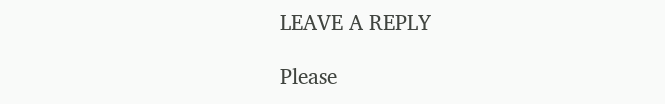LEAVE A REPLY

Please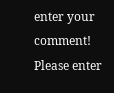enter your comment!
Please enter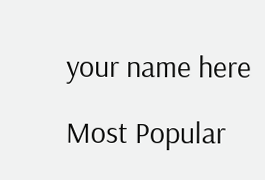your name here

Most Popular